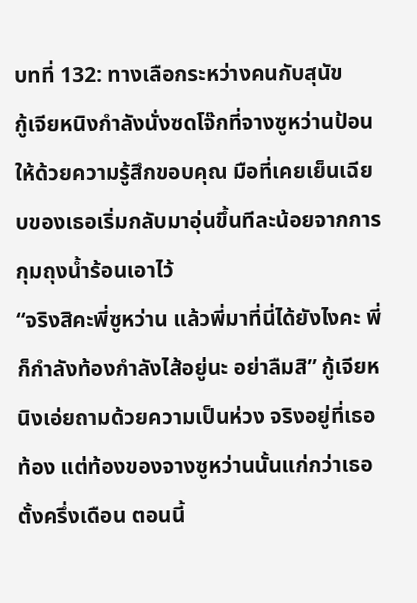บทที่ 132: ทางเลือกระหว่างคนกับสุนัข
กู้เจียหนิงกำลังนั่งซดโจ๊กที่จางซูหว่านป้อนให้ด้วยความรู้สึกขอบคุณ มือที่เคยเย็นเฉียบของเธอเริ่มกลับมาอุ่นขึ้นทีละน้อยจากการกุมถุงน้ำร้อนเอาไว้
“จริงสิคะพี่ซูหว่าน แล้วพี่มาที่นี่ได้ยังไงคะ พี่ก็กำลังท้องกำลังไส้อยู่นะ อย่าลืมสิ” กู้เจียหนิงเอ่ยถามด้วยความเป็นห่วง จริงอยู่ที่เธอท้อง แต่ท้องของจางซูหว่านนั้นแก่กว่าเธอตั้งครึ่งเดือน ตอนนี้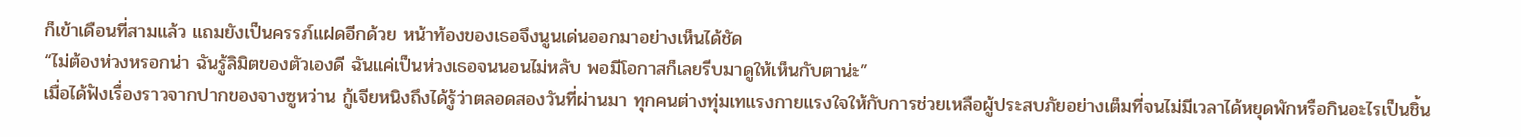ก็เข้าเดือนที่สามแล้ว แถมยังเป็นครรภ์แฝดอีกด้วย หน้าท้องของเธอจึงนูนเด่นออกมาอย่างเห็นได้ชัด
“ไม่ต้องห่วงหรอกน่า ฉันรู้ลิมิตของตัวเองดี ฉันแค่เป็นห่วงเธอจนนอนไม่หลับ พอมีโอกาสก็เลยรีบมาดูให้เห็นกับตาน่ะ”
เมื่อได้ฟังเรื่องราวจากปากของจางซูหว่าน กู้เจียหนิงถึงได้รู้ว่าตลอดสองวันที่ผ่านมา ทุกคนต่างทุ่มเทแรงกายแรงใจให้กับการช่วยเหลือผู้ประสบภัยอย่างเต็มที่จนไม่มีเวลาได้หยุดพักหรือกินอะไรเป็นชิ้น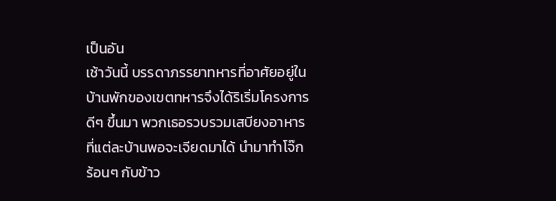เป็นอัน
เช้าวันนี้ บรรดาภรรยาทหารที่อาศัยอยู่ในบ้านพักของเขตทหารจึงได้ริเริ่มโครงการดีๆ ขึ้นมา พวกเธอรวบรวมเสบียงอาหารที่แต่ละบ้านพอจะเจียดมาได้ นำมาทำโจ๊กร้อนๆ กับข้าว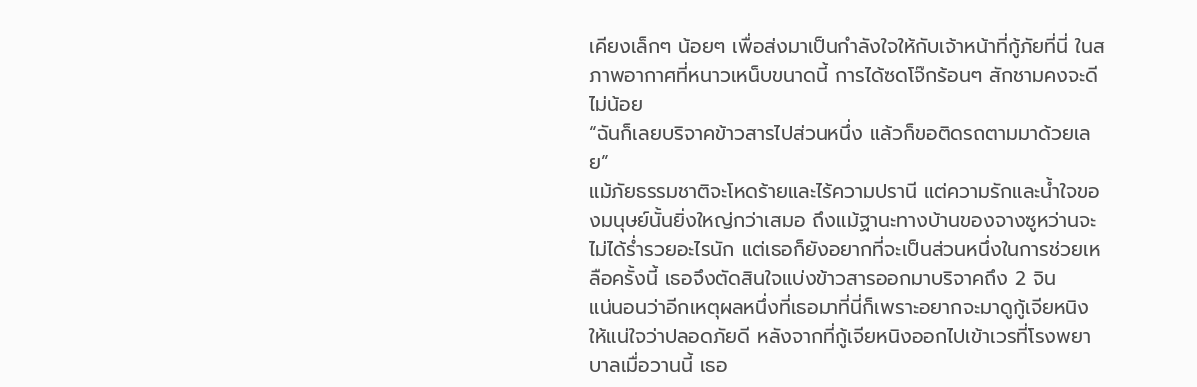เคียงเล็กๆ น้อยๆ เพื่อส่งมาเป็นกำลังใจให้กับเจ้าหน้าที่กู้ภัยที่นี่ ในสภาพอากาศที่หนาวเหน็บขนาดนี้ การได้ซดโจ๊กร้อนๆ สักชามคงจะดีไม่น้อย
“ฉันก็เลยบริจาคข้าวสารไปส่วนหนึ่ง แล้วก็ขอติดรถตามมาด้วยเลย”
แม้ภัยธรรมชาติจะโหดร้ายและไร้ความปรานี แต่ความรักและน้ำใจของมนุษย์นั้นยิ่งใหญ่กว่าเสมอ ถึงแม้ฐานะทางบ้านของจางซูหว่านจะไม่ได้ร่ำรวยอะไรนัก แต่เธอก็ยังอยากที่จะเป็นส่วนหนึ่งในการช่วยเหลือครั้งนี้ เธอจึงตัดสินใจแบ่งข้าวสารออกมาบริจาคถึง 2 จิน
แน่นอนว่าอีกเหตุผลหนึ่งที่เธอมาที่นี่ก็เพราะอยากจะมาดูกู้เจียหนิงให้แน่ใจว่าปลอดภัยดี หลังจากที่กู้เจียหนิงออกไปเข้าเวรที่โรงพยาบาลเมื่อวานนี้ เธอ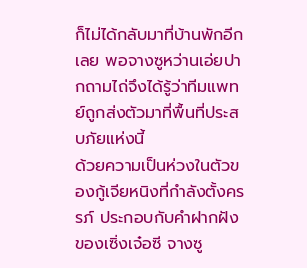ก็ไม่ได้กลับมาที่บ้านพักอีกเลย พอจางซูหว่านเอ่ยปากถามไถ่จึงได้รู้ว่าทีมแพทย์ถูกส่งตัวมาที่พื้นที่ประสบภัยแห่งนี้
ด้วยความเป็นห่วงในตัวของกู้เจียหนิงที่กำลังตั้งครรภ์ ประกอบกับคำฝากฝังของเซิ่งเจ๋อซี จางซู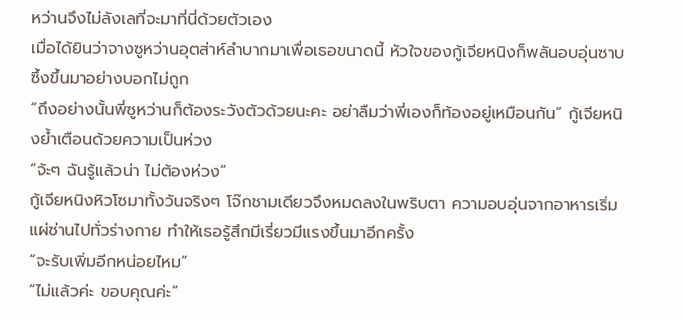หว่านจึงไม่ลังเลที่จะมาที่นี่ด้วยตัวเอง
เมื่อได้ยินว่าจางซูหว่านอุตส่าห์ลำบากมาเพื่อเธอขนาดนี้ หัวใจของกู้เจียหนิงก็พลันอบอุ่นซาบซึ้งขึ้นมาอย่างบอกไม่ถูก
“ถึงอย่างนั้นพี่ซูหว่านก็ต้องระวังตัวด้วยนะคะ อย่าลืมว่าพี่เองก็ท้องอยู่เหมือนกัน” กู้เจียหนิงย้ำเตือนด้วยความเป็นห่วง
“จ้ะๆ ฉันรู้แล้วน่า ไม่ต้องห่วง”
กู้เจียหนิงหิวโซมาทั้งวันจริงๆ โจ๊กชามเดียวจึงหมดลงในพริบตา ความอบอุ่นจากอาหารเริ่มแผ่ซ่านไปทั่วร่างกาย ทำให้เธอรู้สึกมีเรี่ยวมีแรงขึ้นมาอีกครั้ง
“จะรับเพิ่มอีกหน่อยไหม”
“ไม่แล้วค่ะ ขอบคุณค่ะ”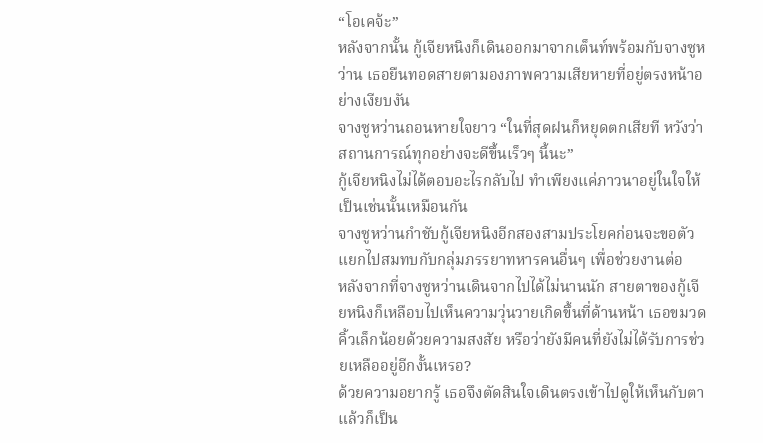“โอเคจ้ะ”
หลังจากนั้น กู้เจียหนิงก็เดินออกมาจากเต็นท์พร้อมกับจางซูหว่าน เธอยืนทอดสายตามองภาพความเสียหายที่อยู่ตรงหน้าอย่างเงียบงัน
จางซูหว่านถอนหายใจยาว “ในที่สุดฝนก็หยุดตกเสียที หวังว่าสถานการณ์ทุกอย่างจะดีขึ้นเร็วๆ นี้นะ”
กู้เจียหนิงไม่ได้ตอบอะไรกลับไป ทำเพียงแค่ภาวนาอยู่ในใจให้เป็นเช่นนั้นเหมือนกัน
จางซูหว่านกำชับกู้เจียหนิงอีกสองสามประโยคก่อนจะขอตัวแยกไปสมทบกับกลุ่มภรรยาทหารคนอื่นๆ เพื่อช่วยงานต่อ
หลังจากที่จางซูหว่านเดินจากไปได้ไม่นานนัก สายตาของกู้เจียหนิงก็เหลือบไปเห็นความวุ่นวายเกิดขึ้นที่ด้านหน้า เธอขมวดคิ้วเล็กน้อยด้วยความสงสัย หรือว่ายังมีคนที่ยังไม่ได้รับการช่วยเหลืออยู่อีกงั้นเหรอ?
ด้วยความอยากรู้ เธอจึงตัดสินใจเดินตรงเข้าไปดูให้เห็นกับตา
แล้วก็เป็น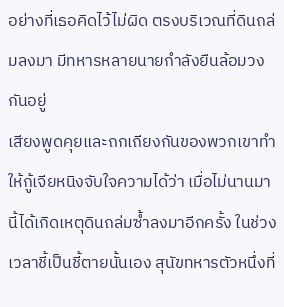อย่างที่เธอคิดไว้ไม่ผิด ตรงบริเวณที่ดินถล่มลงมา มีทหารหลายนายกำลังยืนล้อมวงกันอยู่
เสียงพูดคุยและถกเถียงกันของพวกเขาทำให้กู้เจียหนิงจับใจความได้ว่า เมื่อไม่นานมานี้ได้เกิดเหตุดินถล่มซ้ำลงมาอีกครั้ง ในช่วงเวลาชี้เป็นชี้ตายนั้นเอง สุนัขทหารตัวหนึ่งที่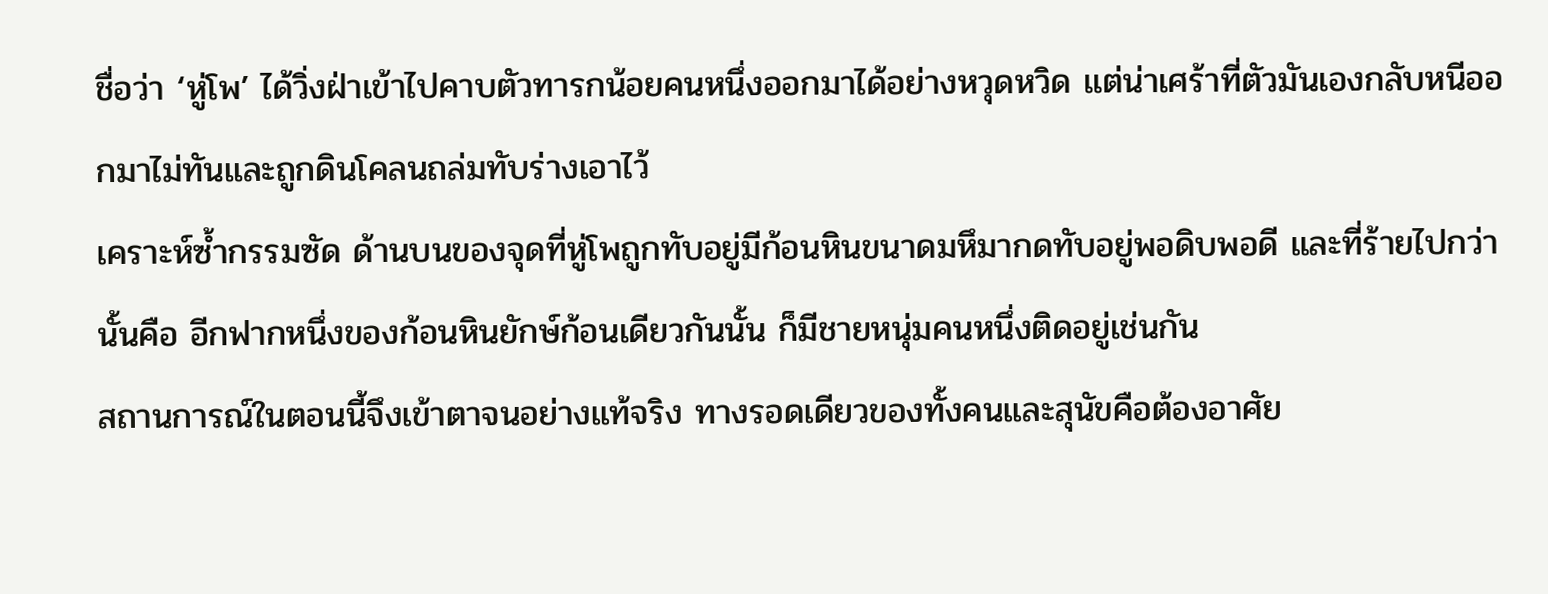ชื่อว่า ‘หู่โพ’ ได้วิ่งฝ่าเข้าไปคาบตัวทารกน้อยคนหนึ่งออกมาได้อย่างหวุดหวิด แต่น่าเศร้าที่ตัวมันเองกลับหนีออกมาไม่ทันและถูกดินโคลนถล่มทับร่างเอาไว้
เคราะห์ซ้ำกรรมซัด ด้านบนของจุดที่หู่โพถูกทับอยู่มีก้อนหินขนาดมหึมากดทับอยู่พอดิบพอดี และที่ร้ายไปกว่านั้นคือ อีกฟากหนึ่งของก้อนหินยักษ์ก้อนเดียวกันนั้น ก็มีชายหนุ่มคนหนึ่งติดอยู่เช่นกัน
สถานการณ์ในตอนนี้จึงเข้าตาจนอย่างแท้จริง ทางรอดเดียวของทั้งคนและสุนัขคือต้องอาศัย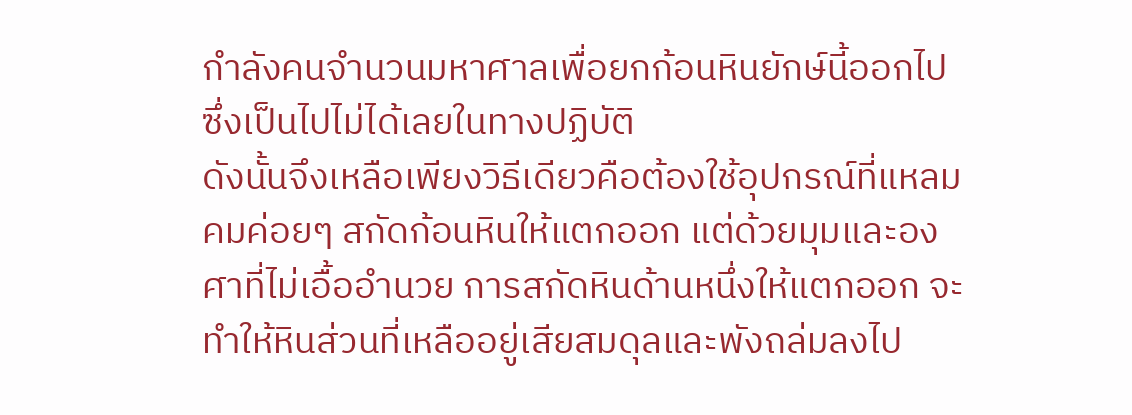กำลังคนจำนวนมหาศาลเพื่อยกก้อนหินยักษ์นี้ออกไป ซึ่งเป็นไปไม่ได้เลยในทางปฏิบัติ
ดังนั้นจึงเหลือเพียงวิธีเดียวคือต้องใช้อุปกรณ์ที่แหลมคมค่อยๆ สกัดก้อนหินให้แตกออก แต่ด้วยมุมและองศาที่ไม่เอื้ออำนวย การสกัดหินด้านหนึ่งให้แตกออก จะทำให้หินส่วนที่เหลืออยู่เสียสมดุลและพังถล่มลงไป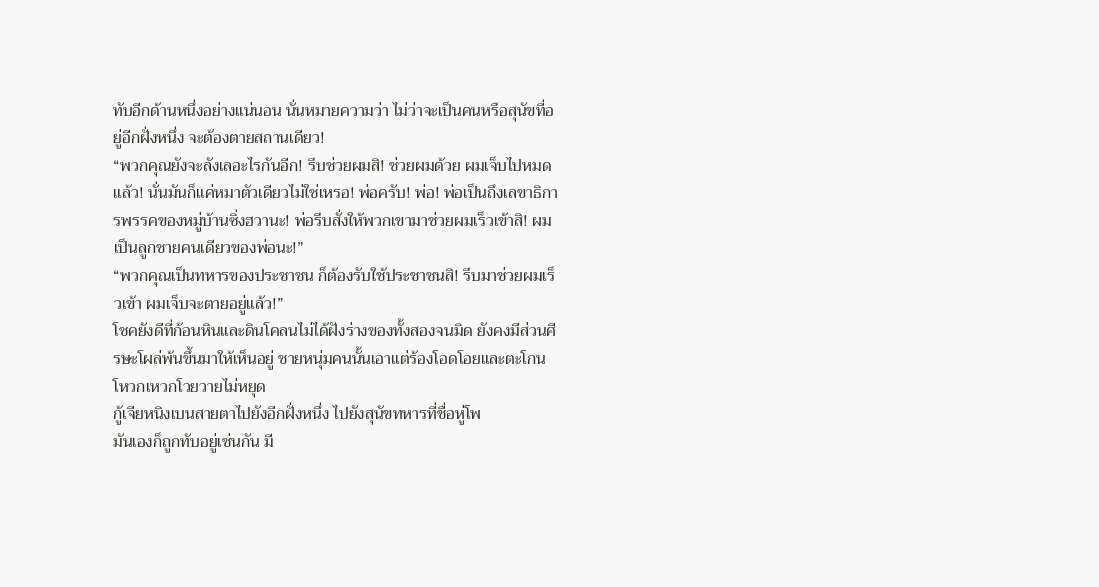ทับอีกด้านหนึ่งอย่างแน่นอน นั่นหมายความว่า ไม่ว่าจะเป็นคนหรือสุนัขที่อยู่อีกฝั่งหนึ่ง จะต้องตายสถานเดียว!
“พวกคุณยังจะลังเลอะไรกันอีก! รีบช่วยผมสิ! ช่วยผมด้วย ผมเจ็บไปหมดแล้ว! นั่นมันก็แค่หมาตัวเดียวไม่ใช่เหรอ! พ่อครับ! พ่อ! พ่อเป็นถึงเลขาธิการพรรคของหมู่บ้านซิ่งฮวานะ! พ่อรีบสั่งให้พวกเขามาช่วยผมเร็วเข้าสิ! ผมเป็นลูกชายคนเดียวของพ่อนะ!”
“พวกคุณเป็นทหารของประชาชน ก็ต้องรับใช้ประชาชนสิ! รีบมาช่วยผมเร็วเข้า ผมเจ็บจะตายอยู่แล้ว!”
โชคยังดีที่ก้อนหินและดินโคลนไม่ได้ฝังร่างของทั้งสองจนมิด ยังคงมีส่วนศีรษะโผล่พ้นขึ้นมาให้เห็นอยู่ ชายหนุ่มคนนั้นเอาแต่ร้องโอดโอยและตะโกนโหวกเหวกโวยวายไม่หยุด
กู้เจียหนิงเบนสายตาไปยังอีกฝั่งหนึ่ง ไปยังสุนัขทหารที่ชื่อหู่โพ
มันเองก็ถูกทับอยู่เช่นกัน มี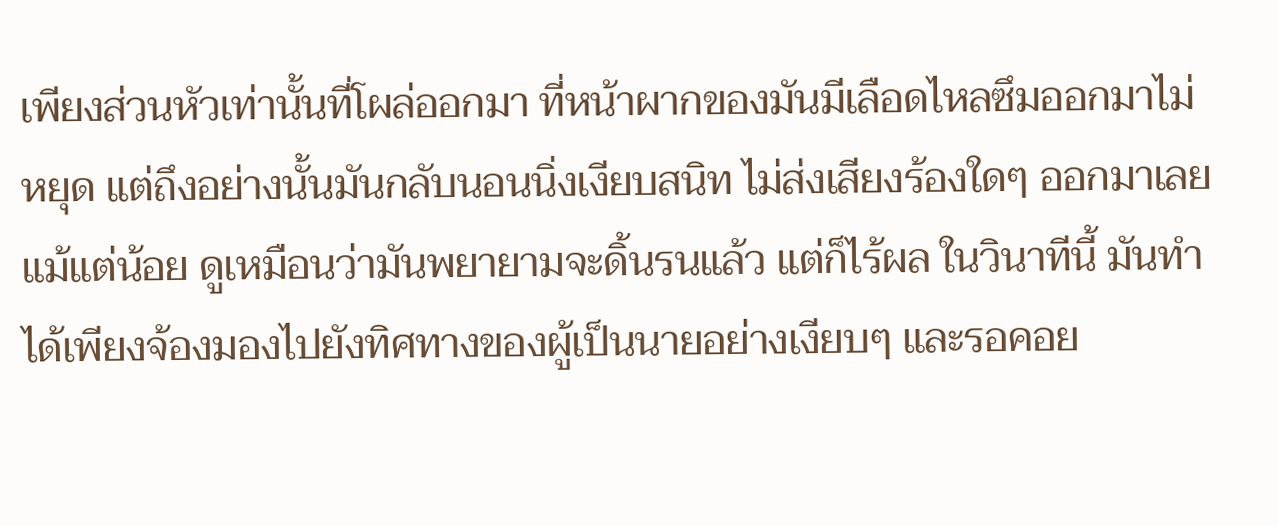เพียงส่วนหัวเท่านั้นที่โผล่ออกมา ที่หน้าผากของมันมีเลือดไหลซึมออกมาไม่หยุด แต่ถึงอย่างนั้นมันกลับนอนนิ่งเงียบสนิท ไม่ส่งเสียงร้องใดๆ ออกมาเลยแม้แต่น้อย ดูเหมือนว่ามันพยายามจะดิ้นรนแล้ว แต่ก็ไร้ผล ในวินาทีนี้ มันทำได้เพียงจ้องมองไปยังทิศทางของผู้เป็นนายอย่างเงียบๆ และรอคอย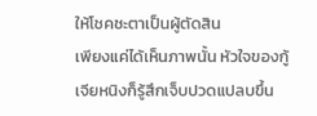ให้โชคชะตาเป็นผู้ตัดสิน
เพียงแค่ได้เห็นภาพนั้น หัวใจของกู้เจียหนิงก็รู้สึกเจ็บปวดแปลบขึ้น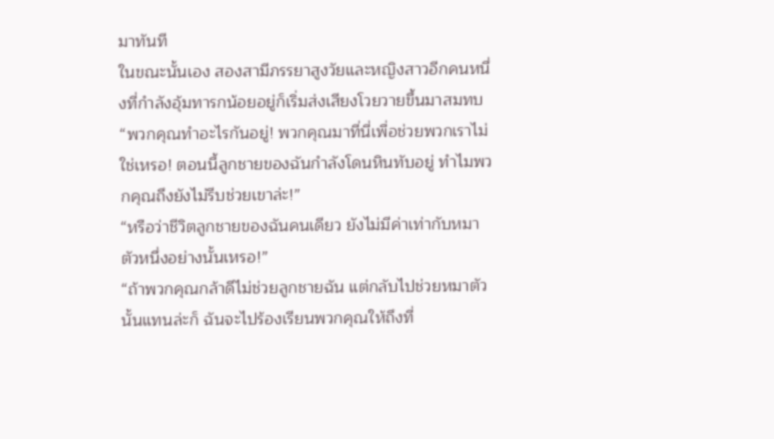มาทันที
ในขณะนั้นเอง สองสามีภรรยาสูงวัยและหญิงสาวอีกคนหนึ่งที่กำลังอุ้มทารกน้อยอยู่ก็เริ่มส่งเสียงโวยวายขึ้นมาสมทบ
“พวกคุณทำอะไรกันอยู่! พวกคุณมาที่นี่เพื่อช่วยพวกเราไม่ใช่เหรอ! ตอนนี้ลูกชายของฉันกำลังโดนหินทับอยู่ ทำไมพวกคุณถึงยังไม่รีบช่วยเขาล่ะ!”
“หรือว่าชีวิตลูกชายของฉันคนเดียว ยังไม่มีค่าเท่ากับหมาตัวหนึ่งอย่างนั้นเหรอ!”
“ถ้าพวกคุณกล้าดีไม่ช่วยลูกชายฉัน แต่กลับไปช่วยหมาตัวนั้นแทนล่ะก็ ฉันจะไปร้องเรียนพวกคุณให้ถึงที่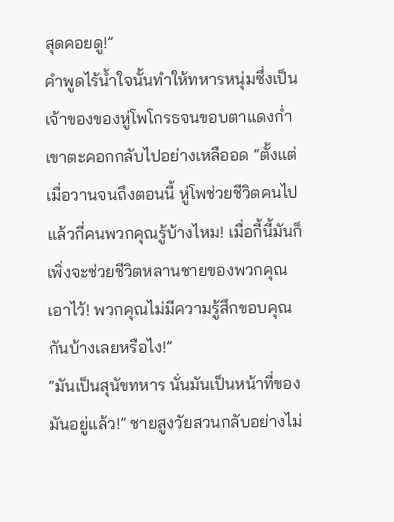สุดคอยดู!”
คำพูดไร้น้ำใจนั้นทำให้ทหารหนุ่มซึ่งเป็นเจ้าของของหู่โพโกรธจนขอบตาแดงก่ำ เขาตะคอกกลับไปอย่างเหลืออด “ตั้งแต่เมื่อวานจนถึงตอนนี้ หู่โพช่วยชีวิตคนไปแล้วกี่คนพวกคุณรู้บ้างไหม! เมื่อกี้นี้มันก็เพิ่งจะช่วยชีวิตหลานชายของพวกคุณเอาไว้! พวกคุณไม่มีความรู้สึกขอบคุณกันบ้างเลยหรือไง!”
“มันเป็นสุนัขทหาร นั่นมันเป็นหน้าที่ของมันอยู่แล้ว!” ชายสูงวัยสวนกลับอย่างไม่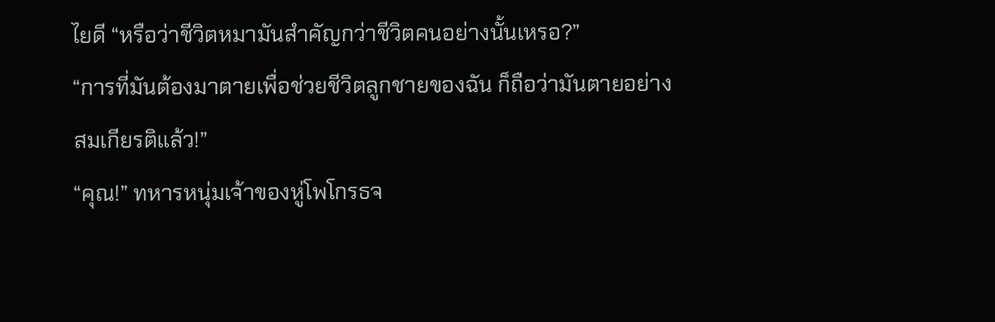ไยดี “หรือว่าชีวิตหมามันสำคัญกว่าชีวิตคนอย่างนั้นเหรอ?”
“การที่มันต้องมาตายเพื่อช่วยชีวิตลูกชายของฉัน ก็ถือว่ามันตายอย่างสมเกียรติแล้ว!”
“คุณ!” ทหารหนุ่มเจ้าของหู่โพโกรธจ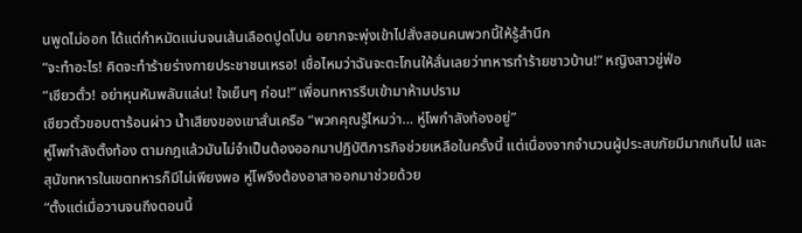นพูดไม่ออก ได้แต่กำหมัดแน่นจนเส้นเลือดปูดโปน อยากจะพุ่งเข้าไปสั่งสอนคนพวกนี้ให้รู้สำนึก
“จะทำอะไร! คิดจะทำร้ายร่างกายประชาชนเหรอ! เชื่อไหมว่าฉันจะตะโกนให้ลั่นเลยว่าทหารทำร้ายชาวบ้าน!” หญิงสาวขู่ฟ่อ
“เซียวตั๋ว! อย่าหุนหันพลันแล่น! ใจเย็นๆ ก่อน!” เพื่อนทหารรีบเข้ามาห้ามปราม
เซียวตั๋วขอบตาร้อนผ่าว น้ำเสียงของเขาสั่นเครือ “พวกคุณรู้ไหมว่า… หู่โพกำลังท้องอยู่”
หู่โพกำลังตั้งท้อง ตามกฎแล้วมันไม่จำเป็นต้องออกมาปฏิบัติภารกิจช่วยเหลือในครั้งนี้ แต่เนื่องจากจำนวนผู้ประสบภัยมีมากเกินไป และสุนัขทหารในเขตทหารก็มีไม่เพียงพอ หู่โพจึงต้องอาสาออกมาช่วยด้วย
“ตั้งแต่เมื่อวานจนถึงตอนนี้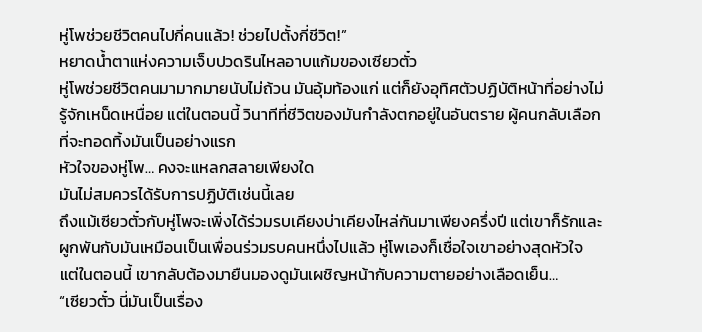หู่โพช่วยชีวิตคนไปกี่คนแล้ว! ช่วยไปตั้งกี่ชีวิต!”
หยาดน้ำตาแห่งความเจ็บปวดรินไหลอาบแก้มของเซียวตั๋ว
หู่โพช่วยชีวิตคนมามากมายนับไม่ถ้วน มันอุ้มท้องแก่ แต่ก็ยังอุทิศตัวปฏิบัติหน้าที่อย่างไม่รู้จักเหน็ดเหนื่อย แต่ในตอนนี้ วินาทีที่ชีวิตของมันกำลังตกอยู่ในอันตราย ผู้คนกลับเลือกที่จะทอดทิ้งมันเป็นอย่างแรก
หัวใจของหู่โพ… คงจะแหลกสลายเพียงใด
มันไม่สมควรได้รับการปฏิบัติเช่นนี้เลย
ถึงแม้เซียวตั๋วกับหู่โพจะเพิ่งได้ร่วมรบเคียงบ่าเคียงไหล่กันมาเพียงครึ่งปี แต่เขาก็รักและผูกพันกับมันเหมือนเป็นเพื่อนร่วมรบคนหนึ่งไปแล้ว หู่โพเองก็เชื่อใจเขาอย่างสุดหัวใจ แต่ในตอนนี้ เขากลับต้องมายืนมองดูมันเผชิญหน้ากับความตายอย่างเลือดเย็น…
“เซียวตั๋ว นี่มันเป็นเรื่อง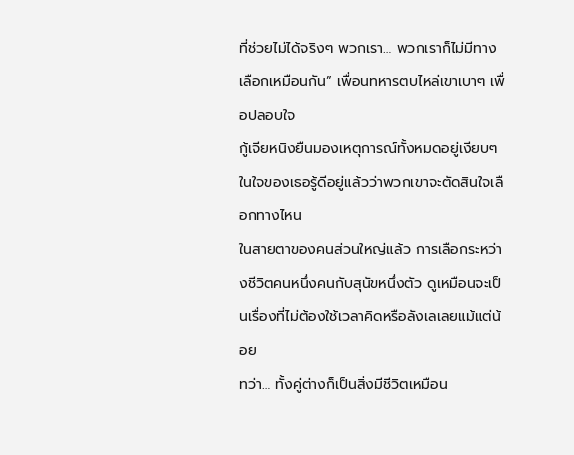ที่ช่วยไม่ได้จริงๆ พวกเรา… พวกเราก็ไม่มีทางเลือกเหมือนกัน” เพื่อนทหารตบไหล่เขาเบาๆ เพื่อปลอบใจ
กู้เจียหนิงยืนมองเหตุการณ์ทั้งหมดอยู่เงียบๆ ในใจของเธอรู้ดีอยู่แล้วว่าพวกเขาจะตัดสินใจเลือกทางไหน
ในสายตาของคนส่วนใหญ่แล้ว การเลือกระหว่างชีวิตคนหนึ่งคนกับสุนัขหนึ่งตัว ดูเหมือนจะเป็นเรื่องที่ไม่ต้องใช้เวลาคิดหรือลังเลเลยแม้แต่น้อย
ทว่า… ทั้งคู่ต่างก็เป็นสิ่งมีชีวิตเหมือน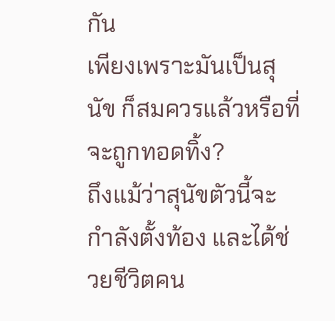กัน
เพียงเพราะมันเป็นสุนัข ก็สมควรแล้วหรือที่จะถูกทอดทิ้ง?
ถึงแม้ว่าสุนัขตัวนี้จะกำลังตั้งท้อง และได้ช่วยชีวิตคน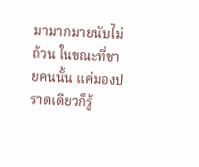มามากมายนับไม่ถ้วน ในขณะที่ชายคนนั้น แค่มองปราดเดียวก็รู้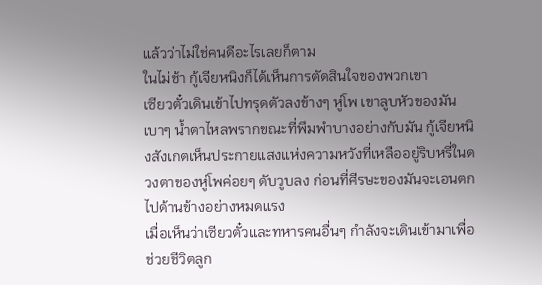แล้วว่าไม่ใช่คนดีอะไรเลยก็ตาม
ในไม่ช้า กู้เจียหนิงก็ได้เห็นการตัดสินใจของพวกเขา
เซียวตั๋วเดินเข้าไปทรุดตัวลงข้างๆ หู่โพ เขาลูบหัวของมันเบาๆ น้ำตาไหลพรากขณะที่พึมพำบางอย่างกับมัน กู้เจียหนิงสังเกตเห็นประกายแสงแห่งความหวังที่เหลืออยู่ริบหรี่ในดวงตาของหู่โพค่อยๆ ดับวูบลง ก่อนที่ศีรษะของมันจะเอนตกไปด้านข้างอย่างหมดแรง
เมื่อเห็นว่าเซียวตั๋วและทหารคนอื่นๆ กำลังจะเดินเข้ามาเพื่อช่วยชีวิตลูก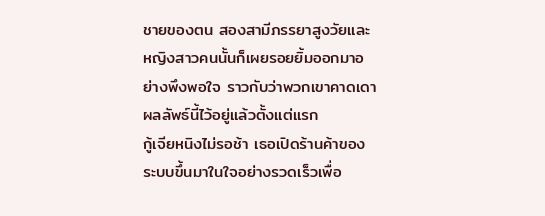ชายของตน สองสามีภรรยาสูงวัยและหญิงสาวคนนั้นก็เผยรอยยิ้มออกมาอย่างพึงพอใจ ราวกับว่าพวกเขาคาดเดาผลลัพธ์นี้ไว้อยู่แล้วตั้งแต่แรก
กู้เจียหนิงไม่รอช้า เธอเปิดร้านค้าของระบบขึ้นมาในใจอย่างรวดเร็วเพื่อ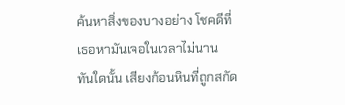ค้นหาสิ่งของบางอย่าง โชคดีที่เธอหามันเจอในเวลาไม่นาน
ทันใดนั้น เสียงก้อนหินที่ถูกสกัด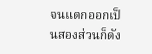จนแตกออกเป็นสองส่วนก็ดัง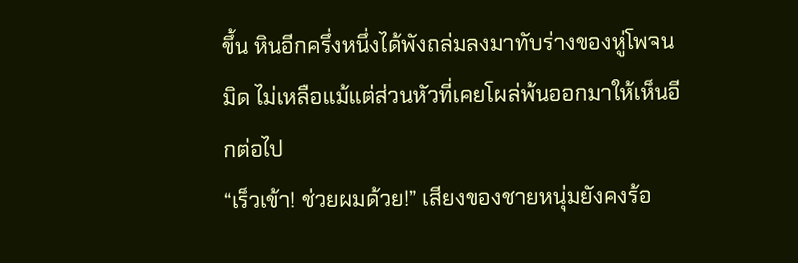ขึ้น หินอีกครึ่งหนึ่งได้พังถล่มลงมาทับร่างของหู่โพจนมิด ไม่เหลือแม้แต่ส่วนหัวที่เคยโผล่พ้นออกมาให้เห็นอีกต่อไป
“เร็วเข้า! ช่วยผมด้วย!” เสียงของชายหนุ่มยังคงร้อ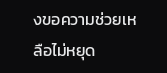งขอความช่วยเหลือไม่หยุด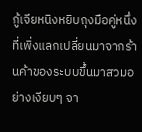กู้เจียหนิงหยิบถุงมือคู่หนึ่งที่เพิ่งแลกเปลี่ยนมาจากร้านค้าของระบบขึ้นมาสวมอย่างเงียบๆ จา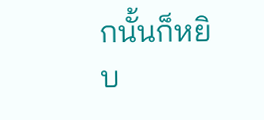กนั้นก็หยิบ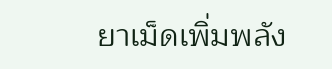ยาเม็ดเพิ่มพลัง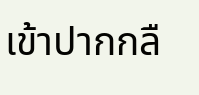เข้าปากกลื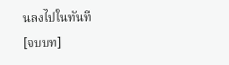นลงไปในทันที
[จบบท]